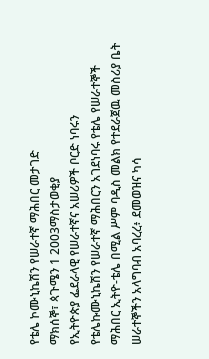የቴሌ ኮሙኒኬሽን የሠራተኛ ማሕበር መታገድ
ማክሰኞ፣ ጳጉሜን 1 2003ማስታወቂያ
የኢትዮጵያ ፌደራላዊ የሠራተኛና አሠሪዎች ቦርድ ነባሩን የቴሌኩሙኒኬሽን የሠራተኛ ማሕበርን አገደነባሩ የቴሌ የሠራተኞች ማሕበር ኢትዮ-ቴሌ በሚል ሥም ባዲስ መልክ የተደራጀዉ መስሪያ ቤት ሠራተኞችን አላግባብ አባረረ፥ ደመወዝና ካሳ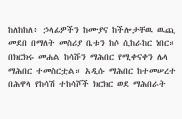ከለከከለ፥ ኃላፊዎችን ከሙያና ከችሎታቸዉ ዉጪ መደበ በማለት መስሪያ ቤቱን ከሶ ሲከራከር ነበር። በክርክሩ መሐል ከሳሹን ማሕበር የሚቀናቀን ሌላ ማሕበር ተመስርቷል። አዲሱ ማሕበር ከተመሠረተ በሕዋላ የከሳሽ ተከሳሾች ክርክር ወደ ማሕበራት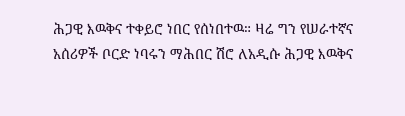ሕጋዊ እዉቅና ተቀይሮ ነበር የሰነበተዉ። ዛሬ ግን የሠራተኛና አሰሪዎች ቦርድ ነባሩን ማሕበር ሽሮ ለአዲሱ ሕጋዊ እዉቅና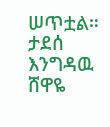ሠጥቷል።
ታደሰ እንግዳዉ
ሸዋዬ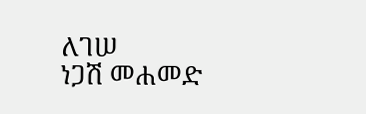ለገሠ
ነጋሽ መሐመድ